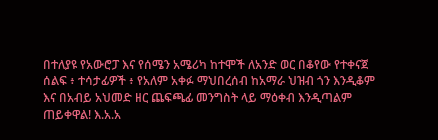በተለያዩ የአውሮፓ እና የሰሜን አሜሪካ ከተሞች ለአንድ ወር በቆየው የተቀናጀ ሰልፍ ፥ ተሳታፊዎች ፥ የአለም አቀፉ ማህበረሰብ ከአማራ ህዝብ ጎን እንዲቆም እና በአብይ አህመድ ዘር ጨፍጫፊ መንግስት ላይ ማዕቀብ እንዲጣልም ጠይቀዋል! እ.አ.አ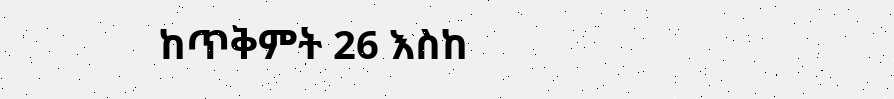ከጥቅምት 26 እስከ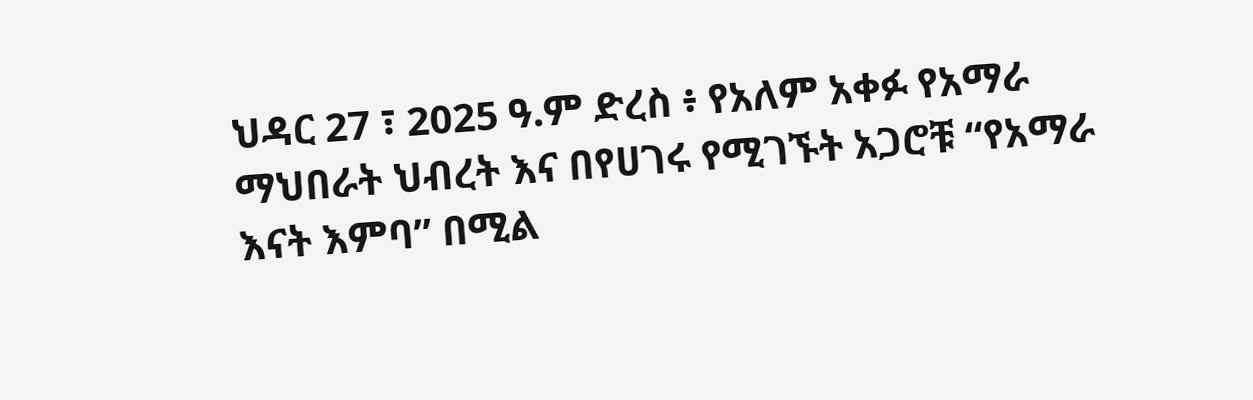ህዳር 27 ፣ 2025 ዓ.ም ድረስ ፥ የአለም አቀፉ የአማራ ማህበራት ህብረት እና በየሀገሩ የሚገኙት አጋሮቹ “የአማራ እናት እምባ” በሚል